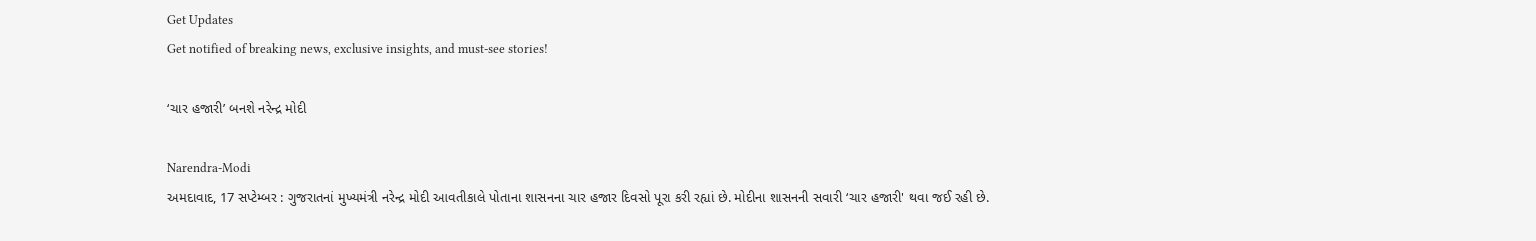Get Updates
Get notified of breaking news, exclusive insights, and must-see stories!

‘ચાર હજારી’ બનશે નરેન્દ્ર મોદી

Narendra-Modi
અમદાવાદ, 17 સપ્ટેમ્બર : ગુજરાતનાં મુખ્યમંત્રી નરેન્દ્ર મોદી આવતીકાલે પોતાના શાસનના ચાર હજાર દિવસો પૂરા કરી રહ્યાં છે. મોદીના શાસનની સવારી ‘ચાર હજારી' થવા જઈ રહી છે.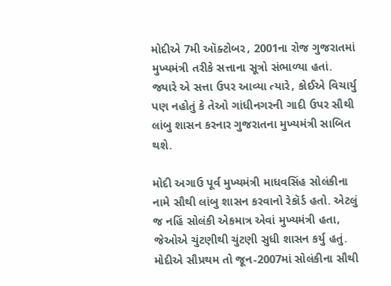મોદીએ 7મી ઑક્ટોબર, 2001ના રોજ ગુજરાતમાં મુખ્યમંત્રી તરીકે સત્તાના સૂત્રો સંભાળ્યા હતાં. જ્યારે એ સત્તા ઉપર આવ્યા ત્યારે, કોઈએ વિચાર્યુ પણ નહોતું કે તેઓ ગાંધીનગરની ગાદી ઉપર સૌથી લાંબુ શાસન કરનાર ગુજરાતના મુખ્યમંત્રી સાબિત થશે.

મોદી અગાઉ પૂર્વ મુખ્યમંત્રી માધવસિંહ સોલંકીના નામે સૌથી લાંબુ શાસન કરવાનો રેકૉર્ડ હતો. એટલું જ નહિં સોલંકી એકમાત્ર એવાં મુખ્યમંત્રી હતા, જેઓએ ચુંટણીથી ચુંટણી સુધી શાસન કર્યુ હતું. મોદીએ સૌપ્રથમ તો જૂન-2007માં સોલંકીના સૌથી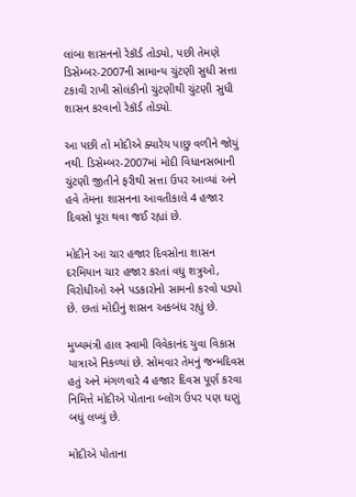લાંબા શાસનનો રેકૉર્ડ તોડ્યો, પછી તેમણે ડિસેમ્બર-2007ની સામાન્ય ચુંટણી સુધી સત્તા ટકાવી રાખી સોલંકીનો ચુંટણીથી ચુંટણી સુધી શાસન કરવાનો રેકૉર્ડ તોડ્યો.

આ પછી તો મોદીએ ક્યારેય પાછુ વળીને જોયું નથી. ડિસેમ્બર-2007માં મોદી વિધાનસભાની ચુંટણી જીતીને ફરીથી સત્તા ઉપર આવ્યાં અને હવે તેમના શાસનના આવતીકાલે 4 હજાર દિવસો પૂરા થવા જઈ રહ્યાં છે.

મોદીને આ ચાર હજાર દિવસોના શાસન દરમિયાન ચાર હજાર કરતાં વધુ શત્રુઓ, વિરોધીઓ અને પડકારોનો સામનો કરવો પડ્યો છે. છતાં મોદીનું શાસન અકબંધ રહ્યું છે.

મુખ્યમંત્રી હાલ સ્વામી વિવેકાનંદ યુવા વિકાસ યાત્રાએ નિકળ્યાં છે. સોમવાર તેમનું જન્મદિવસ હતું અને મંગળવારે 4 હજાર દિવસ પૂર્ણ કરવા નિમિત્તે મોદીએ પોતાના બ્લૉગ ઉપર પણ ઘણું બધું લખ્યું છે.

મોદીએ પોતાના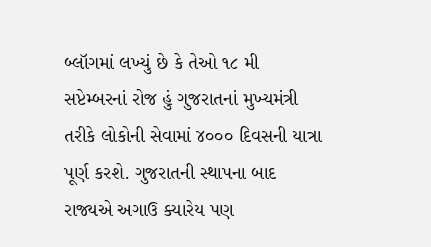બ્લૉગમાં લખ્યું છે કે તેઓ ૧૮ મી સપ્ટેમ્બરનાં રોજ હું ગુજરાતનાં મુખ્યમંત્રી તરીકે લોકોની સેવામાં ૪૦૦૦ દિવસની યાત્રા પૂર્ણ કરશે. ગુજરાતની સ્થાપના બાદ રાજ્યએ અગાઉ ક્યારેય પણ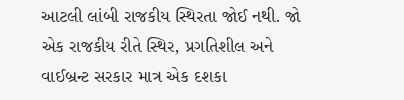આટલી લાંબી રાજકીય સ્થિરતા જોઈ નથી. જો એક રાજકીય રીતે સ્થિર, પ્રગતિશીલ અને વાઈબ્રન્ટ સરકાર માત્ર એક દશકા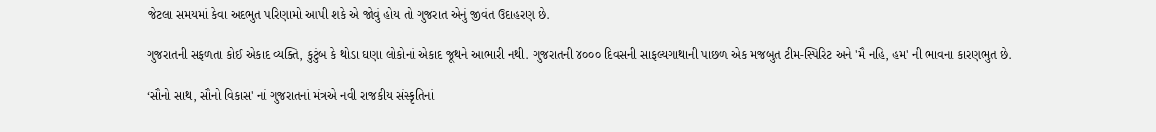જેટલા સમયમાં કેવા અદભુત પરિણામો આપી શકે એ જોવું હોય તો ગુજરાત એનું જીવંત ઉદાહરણ છે.

ગુજરાતની સફળતા કોઈ એકાદ વ્યક્તિ, કુટુંબ કે થોડા ઘણા લોકોનાં એકાદ જૂથને આભારી નથી. ગુજરાતની ૪૦૦૦ દિવસની સાફલ્યગાથાની પાછળ એક મજબુત ટીમ-સ્પિરિટ અને 'મૈ નહિ, હમ' ની ભાવના કારણભુત છે.

‘સૌનો સાથ, સૌનો વિકાસ' નાં ગુજરાતનાં મંત્રએ નવી રાજકીય સંસ્કૃતિનાં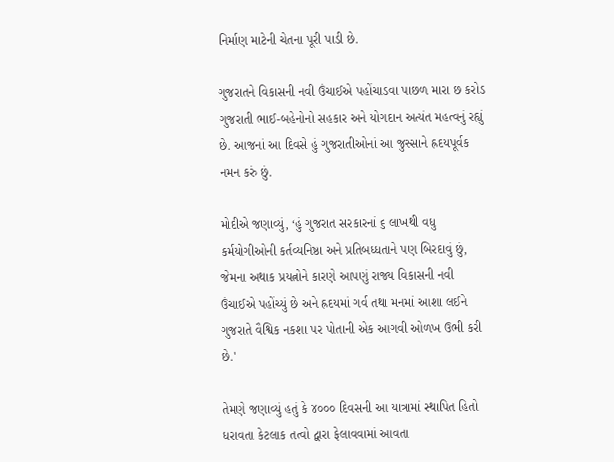નિર્માણ માટેની ચેતના પૂરી પાડી છે.

ગુજરાતને વિકાસની નવી ઉંચાઈએ પહોંચાડવા પાછળ મારા છ કરોડ ગુજરાતી ભાઈ-બહેનોનો સહકાર અને યોગદાન અત્યંત મહત્વનું રહ્યું છે. આજનાં આ દિવસે હું ગુજરાતીઓનાં આ જુસ્સાને હ્રદયપૂર્વક નમન કરું છું.

મોદીએ જણાવ્યું, ‘હું ગુજરાત સરકારનાં ૬ લાખથી વધુ કર્મયોગીઓની કર્તવ્યનિષ્ઠા અને પ્રતિબધ્ધતાને પણ બિરદાવું છું, જેમના અથાક પ્રયત્નોને કારણે આપણું રાજ્ય વિકાસની નવી ઉંચાઈએ પહોંચ્યું છે અને હ્રદયમાં ગર્વ તથા મનમાં આશા લઈને ગુજરાતે વૈશ્વિક નકશા પર પોતાની એક આગવી ઓળખ ઉભી કરી છે.'

તેમણે જણાવ્યું હતું કે ૪૦૦૦ દિવસની આ યાત્રામાં સ્થાપિત હિતો ધરાવતા કેટલાક તત્વો દ્વારા ફેલાવવામાં આવતા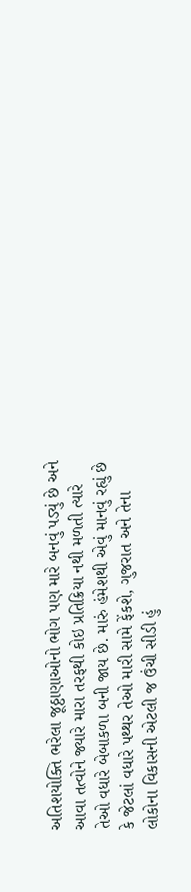અતિશયોક્તિ ભરેલા જૂઠ્ઠાણાઓનો ભોગ પણ મારે બનવું પડ્યું છે અને આવા તત્વોને જ્યારે મારા તરફથી કોઇ પ્રતિક્રિયા નથી મળતી ત્યારે તેઓ વધારે બેબાકળા બની જાય છે. મારું હંમેશથી એવું માનવું રહ્યું છે કે જેટલાં વધારે પથ્થર તેઓ મારી સામે ફેંકશે, ગુજરાત અને તેના લોકોના વિકાસની એટલી જ ઉંચી સીડી હું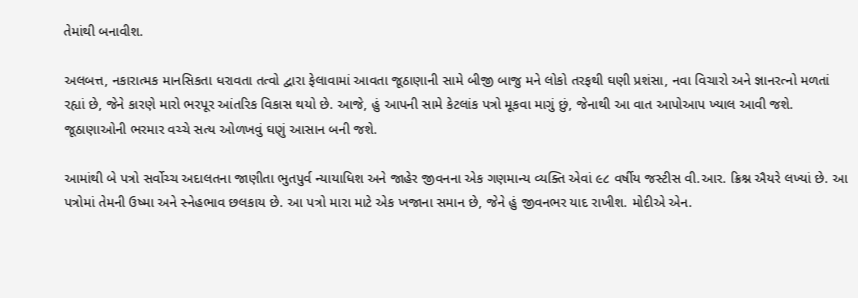તેમાંથી બનાવીશ.

અલબત્ત, નકારાત્મક માનસિકતા ધરાવતા તત્વો દ્વારા ફેલાવામાં આવતા જૂઠાણાની સામે બીજી બાજુ મને લોકો તરફથી ઘણી પ્રશંસા, નવા વિચારો અને જ્ઞાનરત્નો મળતાં રહ્યાં છે, જેને કારણે મારો ભરપૂર આંતરિક વિકાસ થયો છે. આજે, હું આપની સામે કેટલાંક પત્રો મૂકવા માગું છું, જેનાથી આ વાત આપોઆપ ખ્યાલ આવી જશે. જૂઠાણાઓની ભરમાર વચ્ચે સત્ય ઓળખવું ઘણું આસાન બની જશે.

આમાંથી બે પત્રો સર્વોચ્ચ અદાલતના જાણીતા ભુતપુર્વ ન્યાયાધિશ અને જાહેર જીવનના એક ગણમાન્ય વ્યક્તિ એવાં ૯૮ વર્ષીય જસ્ટીસ વી.આર. ક્રિશ્ન ઐયરે લખ્યાં છે. આ પત્રોમાં તેમની ઉષ્મા અને સ્નેહભાવ છલકાય છે. આ પત્રો મારા માટે એક ખજાના સમાન છે, જેને હું જીવનભર યાદ રાખીશ. મોદીએ એન.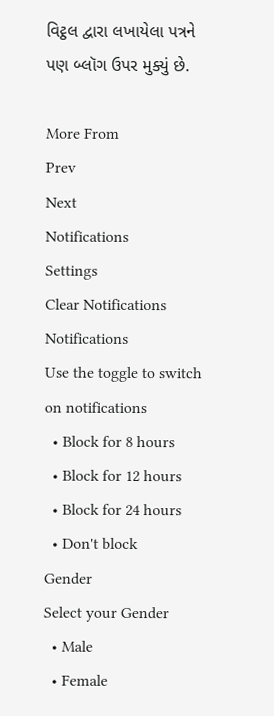વિટ્ઠલ દ્વારા લખાયેલા પત્રને પણ બ્લૉગ ઉપર મુક્યું છે.

More From
Prev
Next
Notifications
Settings
Clear Notifications
Notifications
Use the toggle to switch on notifications
  • Block for 8 hours
  • Block for 12 hours
  • Block for 24 hours
  • Don't block
Gender
Select your Gender
  • Male
  • Female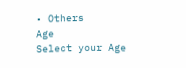• Others
Age
Select your Age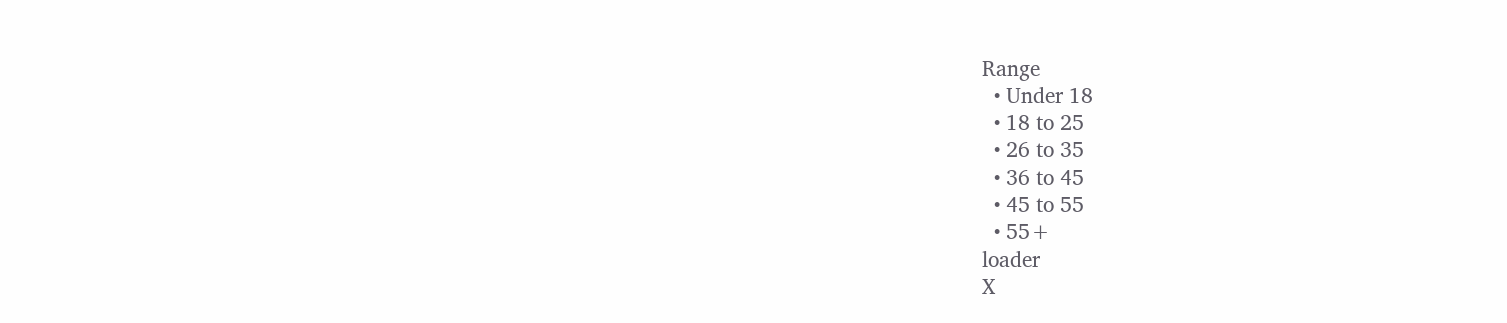Range
  • Under 18
  • 18 to 25
  • 26 to 35
  • 36 to 45
  • 45 to 55
  • 55+
loader
X